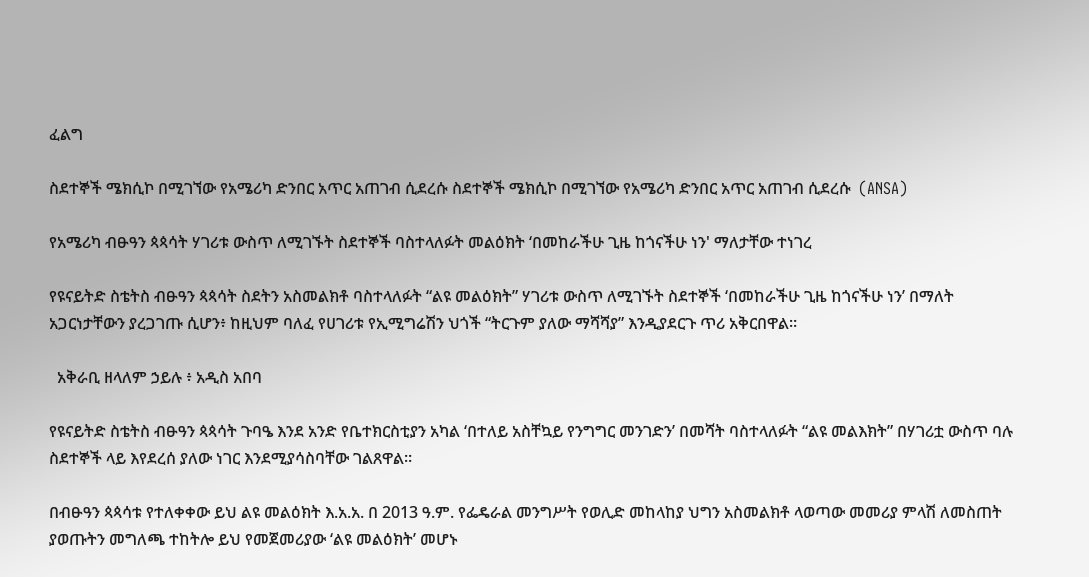ፈልግ

ስደተኞች ሜክሲኮ በሚገኘው የአሜሪካ ድንበር አጥር አጠገብ ሲደረሱ ስደተኞች ሜክሲኮ በሚገኘው የአሜሪካ ድንበር አጥር አጠገብ ሲደረሱ  (ANSA)

የአሜሪካ ብፁዓን ጳጳሳት ሃገሪቱ ውስጥ ለሚገኙት ስደተኞች ባስተላለፉት መልዕክት ‘በመከራችሁ ጊዜ ከጎናችሁ ነን' ማለታቸው ተነገረ

የዩናይትድ ስቴትስ ብፁዓን ጳጳሳት ስደትን አስመልክቶ ባስተላለፉት “ልዩ መልዕክት” ሃገሪቱ ውስጥ ለሚገኙት ስደተኞች ‘በመከራችሁ ጊዜ ከጎናችሁ ነን’ በማለት አጋርነታቸውን ያረጋገጡ ሲሆን፥ ከዚህም ባለፈ የሀገሪቱ የኢሚግሬሽን ህጎች “ትርጉም ያለው ማሻሻያ” እንዲያደርጉ ጥሪ አቅርበዋል።

  አቅራቢ ዘላለም ኃይሉ ፥ አዲስ አበባ

የዩናይትድ ስቴትስ ብፁዓን ጳጳሳት ጉባዔ እንደ አንድ የቤተክርስቲያን አካል ‘በተለይ አስቸኳይ የንግግር መንገድን’ በመሻት ባስተላለፉት “ልዩ መልእክት” በሃገሪቷ ውስጥ ባሉ ስደተኞች ላይ እየደረሰ ያለው ነገር እንደሚያሳስባቸው ገልጸዋል።

በብፁዓን ጳጳሳቱ የተለቀቀው ይህ ልዩ መልዕክት እ.አ.አ. በ 2013 ዓ.ም. የፌዴራል መንግሥት የወሊድ መከላከያ ህግን አስመልክቶ ላወጣው መመሪያ ምላሽ ለመስጠት ያወጡትን መግለጫ ተከትሎ ይህ የመጀመሪያው ‘ልዩ መልዕክት’ መሆኑ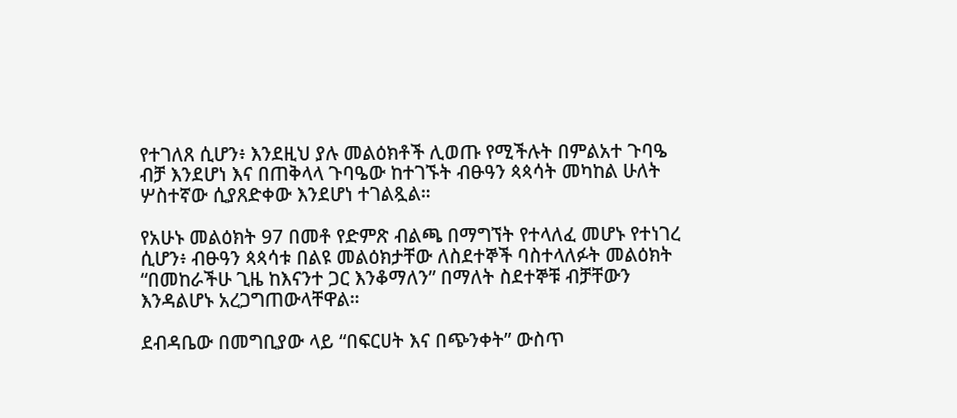የተገለጸ ሲሆን፥ እንደዚህ ያሉ መልዕክቶች ሊወጡ የሚችሉት በምልአተ ጉባዔ ብቻ እንደሆነ እና በጠቅላላ ጉባዔው ከተገኙት ብፁዓን ጳጳሳት መካከል ሁለት ሦስተኛው ሲያጸድቀው እንደሆነ ተገልጿል።

የአሁኑ መልዕክት 97 በመቶ የድምጽ ብልጫ በማግኘት የተላለፈ መሆኑ የተነገረ ሲሆን፥ ብፁዓን ጳጳሳቱ በልዩ መልዕክታቸው ለስደተኞች ባስተላለፉት መልዕክት “በመከራችሁ ጊዜ ከእናንተ ጋር እንቆማለን” በማለት ስደተኞቹ ብቻቸውን እንዳልሆኑ አረጋግጠውላቸዋል።

ደብዳቤው በመግቢያው ላይ “በፍርሀት እና በጭንቀት” ውስጥ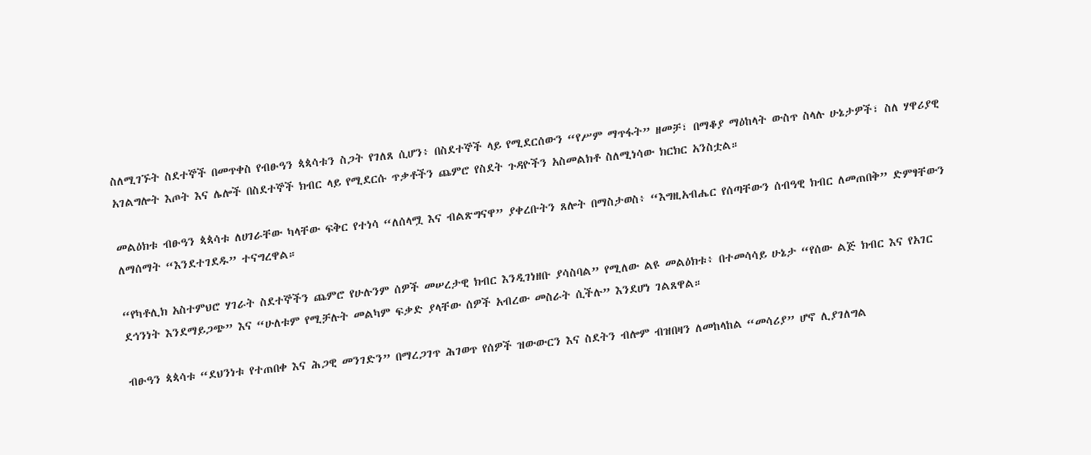ስለሚገኙት ስደተኞች በመጥቀስ የብፁዓን ጳጳሳቱን ስጋት የገለጸ ሲሆን፥ በስደተኞች ላይ የሚደርሰውን “የሥም ማጥፋት” ዘመቻ፣ በማቆያ ማዕከላት ውስጥ ስላሉ ሁኔታዎች፣ ስለ ሃዋሪያዊ አገልግሎት እጦት እና ሌሎች በስደተኞች ክብር ላይ የሚደርሱ ጥቃቶችን ጨምሮ የስደት ጉዳዮችን አስመልክቶ ስለሚነሳው ክርክር አንስቷል።

መልዕክቱ ብፁዓን ጳጳሳቱ ለሀገራቸው ካላቸው ፍቅር የተነሳ “ለሰላሟ እና ብልጽግናዋ” ያቀረቡትን ጸሎት በማስታወስ፥ “እግዚአብሔር የሰጣቸውን ሰብዓዊ ክብር ለመጠበቅ” ድምፃቸውን ለማሰማት “እንደተገደዱ” ተናግረዋል።

“የካቶሊክ አስተምህሮ ሃገራት ስደተኞችን ጨምሮ የሁሉንም ሰዎች መሠረታዊ ክብር እንዲገነዘቡ ያሳስባል” የሚለው ልዩ መልዕክቱ፥ በተመሳሳይ ሁኔታ “የሰው ልጅ ክብር እና የአገር ደኅንነት እንደማይጋጭ” እና “ሁለቱም የሚቻሉት መልካም ፍቃድ ያላቸው ሰዎች አብረው መስራት ሲችሉ” እንደሆነ ገልጸዋል።

ብፁዓን ጳጳሳቱ “ደህንነቱ የተጠበቀ እና ሕጋዊ መንገድን” በማረጋገጥ ሕገወጥ የሰዎች ዝውውርን እና ስደትን ብሎም ብዝበዛን ለመከላከል “መሳሪያ” ሆኖ ሊያገለግል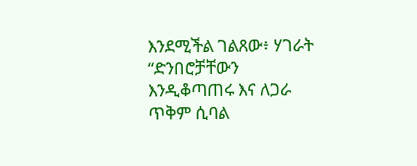እንደሚችል ገልጸው፥ ሃገራት “ድንበሮቻቸውን እንዲቆጣጠሩ እና ለጋራ ጥቅም ሲባል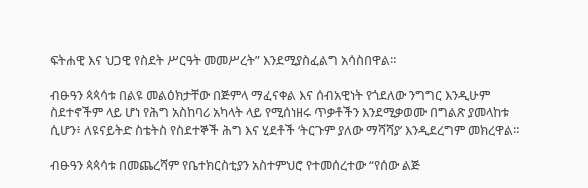ፍትሐዊ እና ህጋዊ የስደት ሥርዓት መመሥረት” እንደሚያስፈልግ አሳስበዋል።

ብፁዓን ጳጳሳቱ በልዩ መልዕክታቸው በጅምላ ማፈናቀል እና ሰብአዊነት የጎደለው ንግግር እንዲሁም ስደተኖችም ላይ ሆነ የሕግ አስከባሪ አካላት ላይ የሚሰነዘሩ ጥቃቶችን እንደሚቃወሙ በግልጽ ያመላከቱ ሲሆን፥ ለዩናይትድ ስቴትስ የስደተኞች ሕግ እና ሂደቶች ‘ትርጉም ያለው ማሻሻያ’ እንዲደረግም መክረዋል።

ብፁዓን ጳጳሳቱ በመጨረሻም የቤተክርስቲያን አስተምህሮ የተመሰረተው “የሰው ልጅ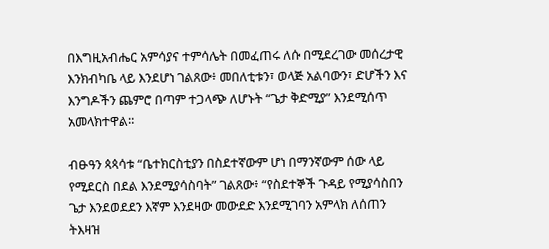በእግዚአብሔር አምሳያና ተምሳሌት በመፈጠሩ ለሱ በሚደረገው መሰረታዊ እንክብካቤ ላይ እንደሆነ ገልጸው፥ መበለቲቱን፣ ወላጅ አልባውን፣ ድሆችን እና እንግዶችን ጨምሮ በጣም ተጋላጭ ለሆኑት “ጌታ ቅድሚያ” እንደሚሰጥ አመላክተዋል።

ብፁዓን ጳጳሳቱ “ቤተክርስቲያን በስደተኛውም ሆነ በማንኛውም ሰው ላይ የሚደርስ በደል እንደሚያሳስባት” ገልጸው፥ “የስደተኞች ጉዳይ የሚያሳስበን ጌታ እንደወደደን እኛም እንደዛው መውደድ እንደሚገባን አምላክ ለሰጠን ትእዛዝ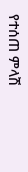የተሰጠ ምላሽ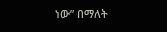ነው” በማለት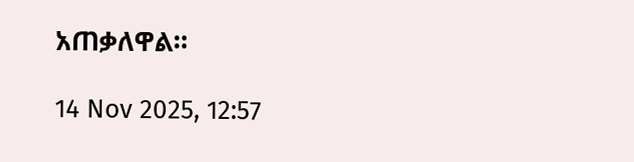አጠቃለዋል።

14 Nov 2025, 12:57